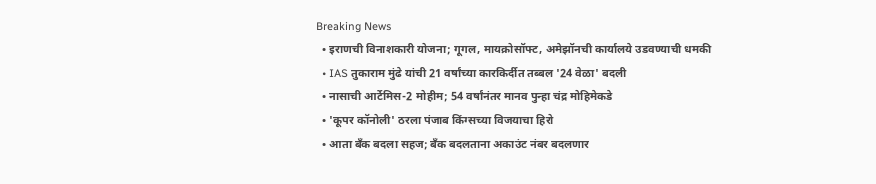Breaking News
  • इराणची विनाशकारी योजना; गूगल, मायक्रोसॉफ्ट, अमेझॉनची कार्यालये उडवण्याची धमकी
  • IAS तुकाराम मुंढे यांची 21 वर्षांच्या कारकिर्दीत तब्बल '24 वेळा' बदली
  • नासाची आर्टेमिस-2 मोहीम; 54 वर्षांनंतर मानव पुन्हा चंद्र मोहिमेकडे
  • 'कूपर कॉनोली' ठरला पंजाब किंग्सच्या विजयाचा हिरो
  • आता बँक बदला सहज; बँक बदलताना अकाउंट नंबर बदलणार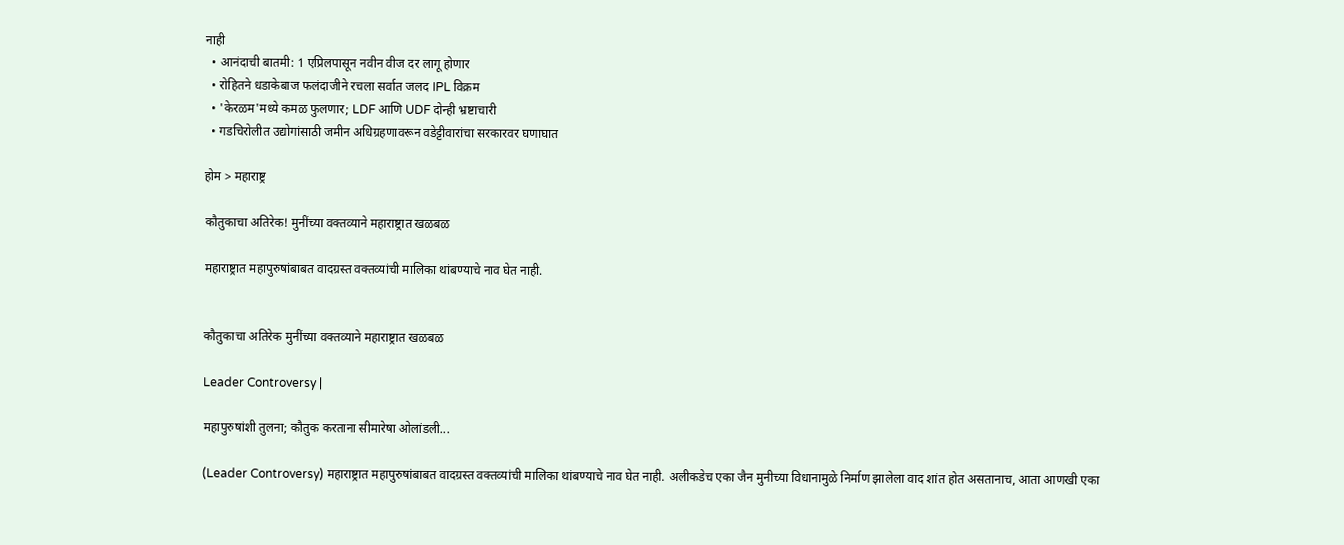नाही
  • आनंदाची बातमी: 1 एप्रिलपासून नवीन वीज दर लागू होणार
  • रोहितने धडाकेबाज फलंदाजीने रचला सर्वात जलद IPL विक्रम
  • 'केरळम'मध्ये कमळ फुलणार; LDF आणि UDF दोन्ही भ्रष्टाचारी
  • गडचिरोलीत उद्योगांसाठी जमीन अधिग्रहणावरून वडेट्टीवारांचा सरकारवर घणाघात

होम > महाराष्ट्र

कौतुकाचा अतिरेक! मुनींच्या वक्तव्याने महाराष्ट्रात खळबळ

महाराष्ट्रात महापुरुषांबाबत वादग्रस्त वक्तव्यांची मालिका थांबण्याचे नाव घेत नाही.


कौतुकाचा अतिरेक मुनींच्या वक्तव्याने महाराष्ट्रात खळबळ

Leader Controversy |

महापुरुषांशी तुलना; कौतुक करताना सीमारेषा ओलांडली...

(Leader Controversy) महाराष्ट्रात महापुरुषांबाबत वादग्रस्त वक्तव्यांची मालिका थांबण्याचे नाव घेत नाही. अलीकडेच एका जैन मुनीच्या विधानामुळे निर्माण झालेला वाद शांत होत असतानाच, आता आणखी एका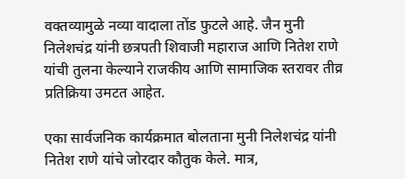वक्तव्यामुळे नव्या वादाला तोंड फुटले आहे. जैन मुनी निलेशचंद्र यांनी छत्रपती शिवाजी महाराज आणि नितेश राणे यांची तुलना केल्याने राजकीय आणि सामाजिक स्तरावर तीव्र प्रतिक्रिया उमटत आहेत.

एका सार्वजनिक कार्यक्रमात बोलताना मुनी निलेशचंद्र यांनी नितेश राणे यांचे जोरदार कौतुक केले. मात्र,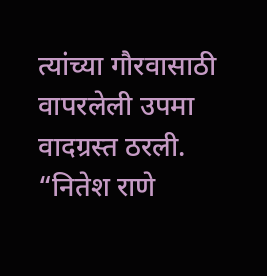त्यांच्या गौरवासाठी वापरलेली उपमा वादग्रस्त ठरली. “नितेश राणे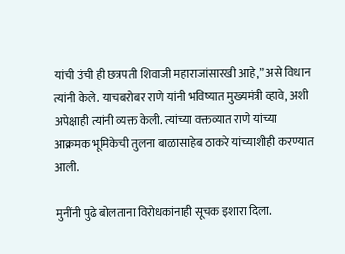यांची उंची ही छत्रपती शिवाजी महाराजांसारखी आहे,” असे विधान त्यांनी केले. याचबरोबर राणे यांनी भविष्यात मुख्यमंत्री व्हावे, अशी अपेक्षाही त्यांनी व्यक्त केली. त्यांच्या वक्तव्यात राणे यांच्या आक्रमक भूमिकेची तुलना बाळासाहेब ठाकरे यांच्याशीही करण्यात आली.

मुनींनी पुढे बोलताना विरोधकांनाही सूचक इशारा दिला.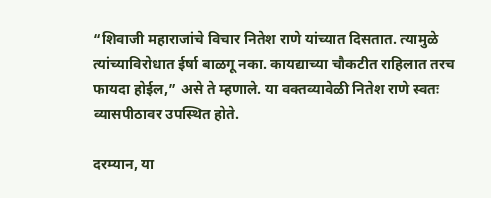“शिवाजी महाराजांचे विचार नितेश राणे यांच्यात दिसतात. त्यामुळे त्यांच्याविरोधात ईर्षा बाळगू नका. कायद्याच्या चौकटीत राहिलात तरच फायदा होईल,” असे ते म्हणाले. या वक्तव्यावेळी नितेश राणे स्वतः व्यासपीठावर उपस्थित होते.

दरम्यान, या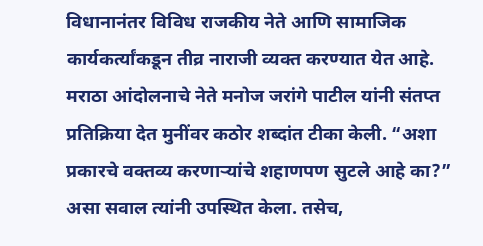विधानानंतर विविध राजकीय नेते आणि सामाजिक कार्यकर्त्यांकडून तीव्र नाराजी व्यक्त करण्यात येत आहे. मराठा आंदोलनाचे नेते मनोज जरांगे पाटील यांनी संतप्त प्रतिक्रिया देत मुनींवर कठोर शब्दांत टीका केली. “अशा प्रकारचे वक्तव्य करणाऱ्यांचे शहाणपण सुटले आहे का?” असा सवाल त्यांनी उपस्थित केला. तसेच,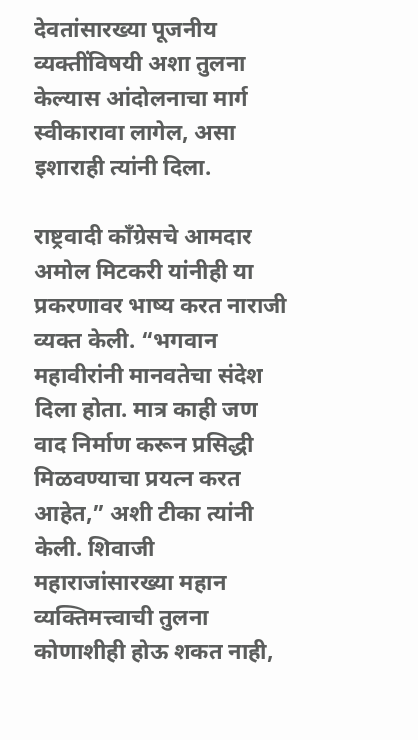देवतांसारख्या पूजनीय व्यक्तींविषयी अशा तुलना केल्यास आंदोलनाचा मार्ग स्वीकारावा लागेल, असा इशाराही त्यांनी दिला.

राष्ट्रवादी काँग्रेसचे आमदार अमोल मिटकरी यांनीही या प्रकरणावर भाष्य करत नाराजी व्यक्त केली. “भगवान महावीरांनी मानवतेचा संदेश दिला होता. मात्र काही जण वाद निर्माण करून प्रसिद्धी मिळवण्याचा प्रयत्न करत आहेत,” अशी टीका त्यांनी केली. शिवाजी महाराजांसारख्या महान व्यक्तिमत्त्वाची तुलना कोणाशीही होऊ शकत नाही,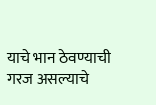याचे भान ठेवण्याची गरज असल्याचे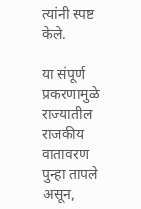त्यांनी स्पष्ट केले.

या संपूर्ण प्रकरणामुळे राज्यातील राजकीय वातावरण पुन्हा तापले असून,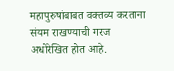महापुरुषांबाबत वक्तव्य करताना संयम राखण्याची गरज अधोरेखित होत आहे.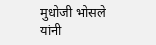मुधोजी भोसले यांनी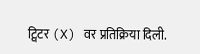ट्विटर (X) वर प्रतिक्रिया दिली.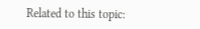Related to this topic: